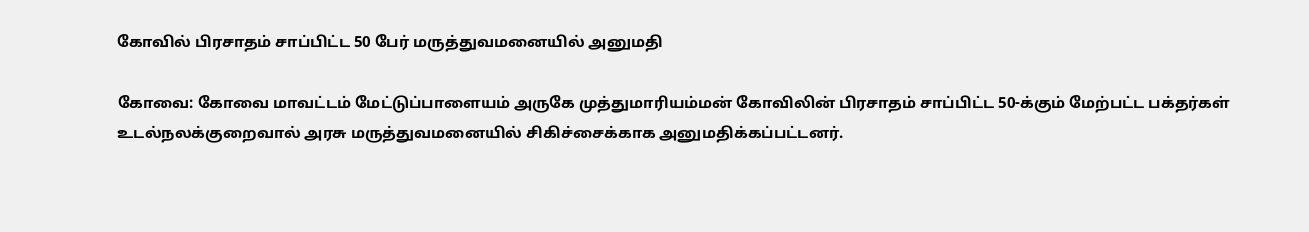கோவில் பிரசாதம் சாப்பிட்ட 50 பேர் மருத்துவமனையில் அனுமதி

கோவை: கோவை மாவட்டம் மேட்டுப்பாளையம் அருகே முத்துமாரியம்மன் கோவிலின் பிரசாதம் சாப்பிட்ட 50-க்கும் மேற்பட்ட பக்தர்கள் உடல்நலக்குறைவால் அரசு மருத்துவமனையில் சிகிச்சைக்காக அனுமதிக்கப்பட்டனர்.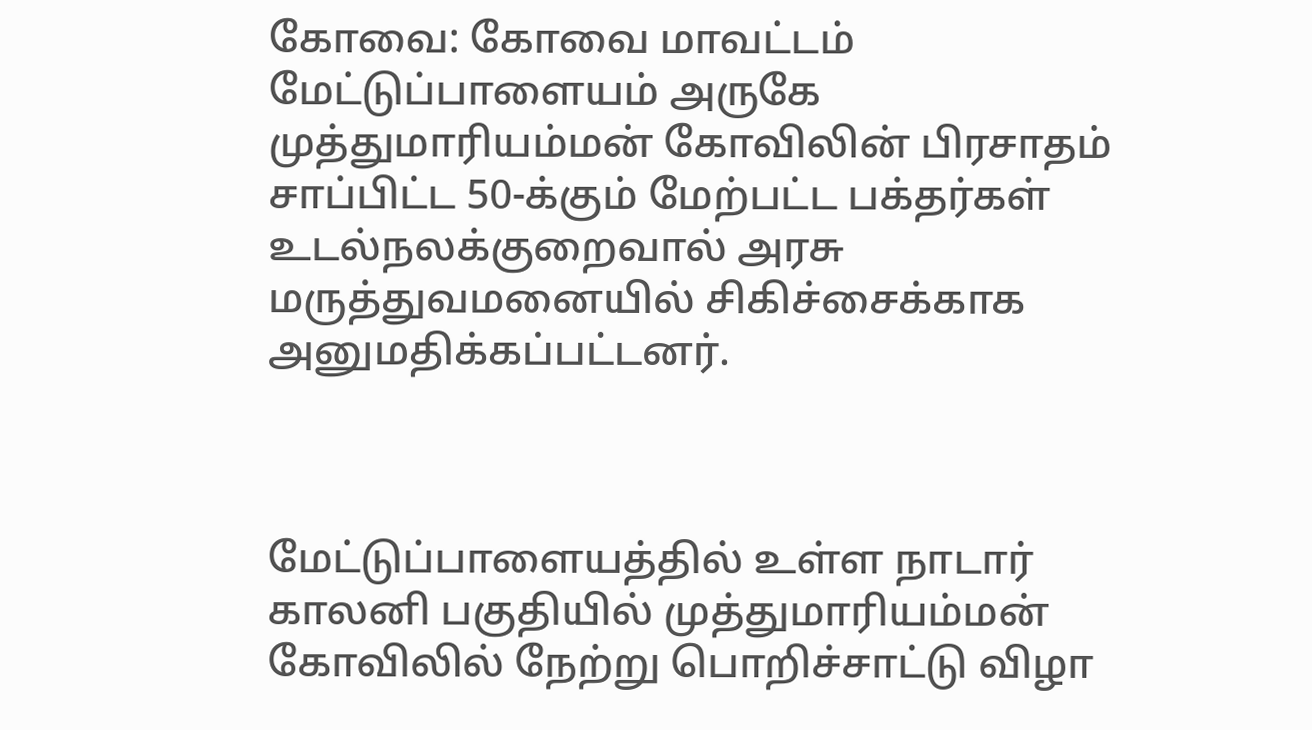கோவை: கோவை மாவட்டம் மேட்டுப்பாளையம் அருகே முத்துமாரியம்மன் கோவிலின் பிரசாதம் சாப்பிட்ட 50-க்கும் மேற்பட்ட பக்தர்கள் உடல்நலக்குறைவால் அரசு மருத்துவமனையில் சிகிச்சைக்காக அனுமதிக்கப்பட்டனர்.



மேட்டுப்பாளையத்தில் உள்ள நாடார் காலனி பகுதியில் முத்துமாரியம்மன் கோவிலில் நேற்று பொறிச்சாட்டு விழா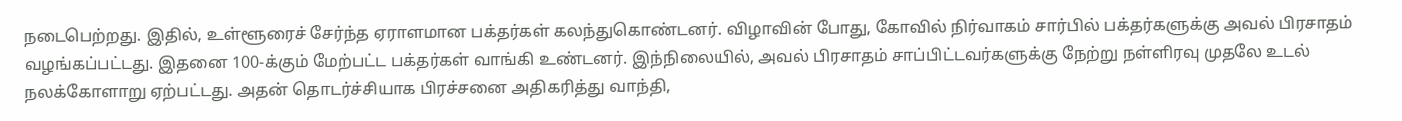நடைபெற்றது. இதில், உள்ளூரைச் சேர்ந்த ஏராளமான பக்தர்கள் கலந்துகொண்டனர். விழாவின் போது, கோவில் நிர்வாகம் சார்பில் பக்தர்களுக்கு அவல் பிரசாதம் வழங்கப்பட்டது. இதனை 100-க்கும் மேற்பட்ட பக்தர்கள் வாங்கி உண்டனர். இந்நிலையில், அவல் பிரசாதம் சாப்பிட்டவர்களுக்கு நேற்று நள்ளிரவு முதலே உடல் நலக்கோளாறு ஏற்பட்டது. அதன் தொடர்ச்சியாக பிரச்சனை அதிகரித்து வாந்தி,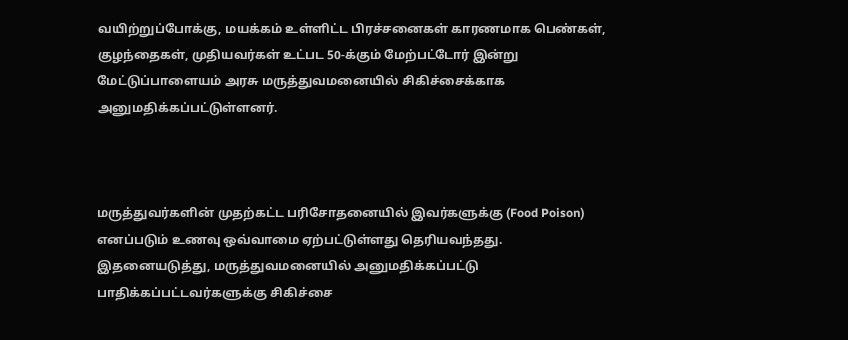வயிற்றுப்போக்கு, மயக்கம் உள்ளிட்ட பிரச்சனைகள் காரணமாக பெண்கள், குழந்தைகள், முதியவர்கள் உட்பட 50-க்கும் மேற்பட்டோர் இன்று மேட்டுப்பாளையம் அரசு மருத்துவமனையில் சிகிச்சைக்காக அனுமதிக்கப்பட்டுள்ளனர்.



மருத்துவர்களின் முதற்கட்ட பரிசோதனையில் இவர்களுக்கு (Food Poison) எனப்படும் உணவு ஒவ்வாமை ஏற்பட்டுள்ளது தெரியவந்தது. இதனையடுத்து, மருத்துவமனையில் அனுமதிக்கப்பட்டு பாதிக்கப்பட்டவர்களுக்கு சிகிச்சை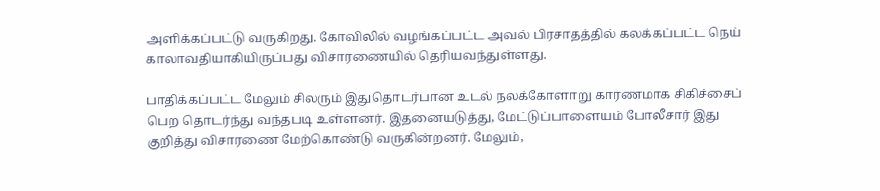அளிக்கப்பட்டு வருகிறது. கோவிலில் வழங்கப்பட்ட அவல் பிரசாதத்தில் கலக்கப்பட்ட நெய் காலாவதியாகியிருப்பது விசாரணையில் தெரியவந்துள்ளது.

பாதிக்கப்பட்ட மேலும் சிலரும் இதுதொடர்பான உடல் நலக்கோளாறு காரணமாக சிகிச்சைப் பெற தொடர்ந்து வந்தபடி உள்ளனர். இதனையடுத்து, மேட்டுப்பாளையம் போலீசார் இது குறித்து விசாரணை மேற்கொண்டு வருகின்றனர். மேலும்,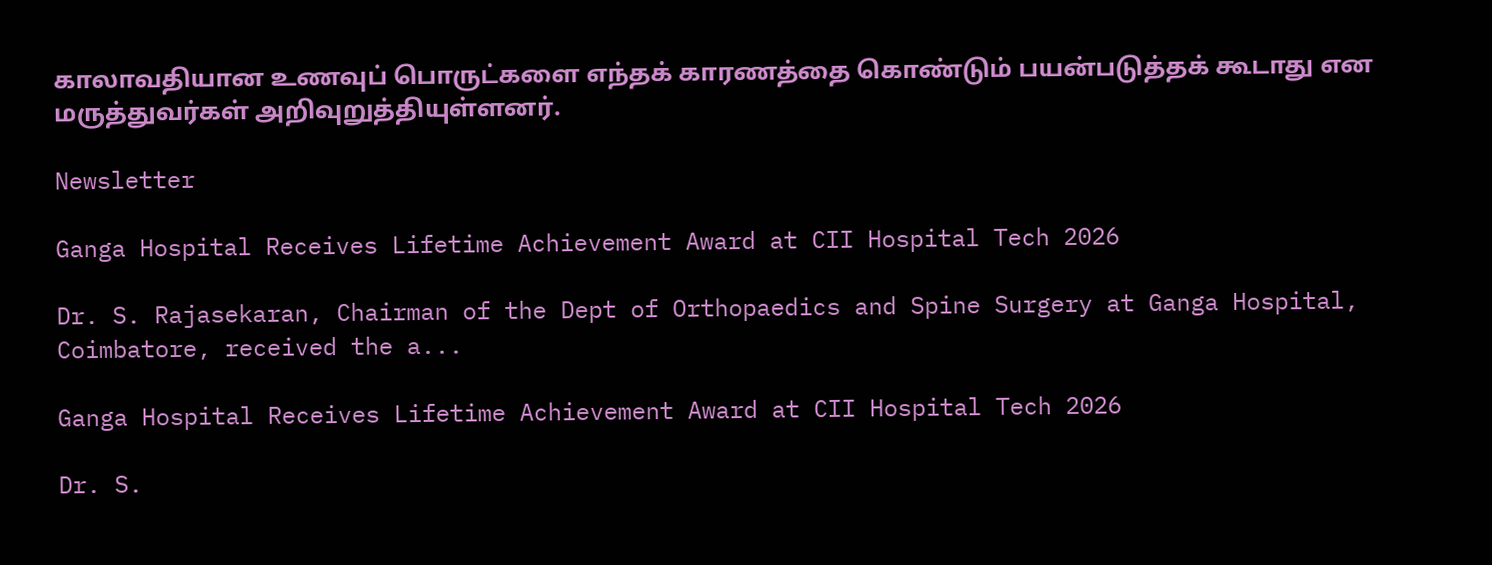காலாவதியான உணவுப் பொருட்களை எந்தக் காரணத்தை கொண்டும் பயன்படுத்தக் கூடாது என மருத்துவர்கள் அறிவுறுத்தியுள்ளனர்.

Newsletter

Ganga Hospital Receives Lifetime Achievement Award at CII Hospital Tech 2026

Dr. S. Rajasekaran, Chairman of the Dept of Orthopaedics and Spine Surgery at Ganga Hospital, Coimbatore, received the a...

Ganga Hospital Receives Lifetime Achievement Award at CII Hospital Tech 2026

Dr. S.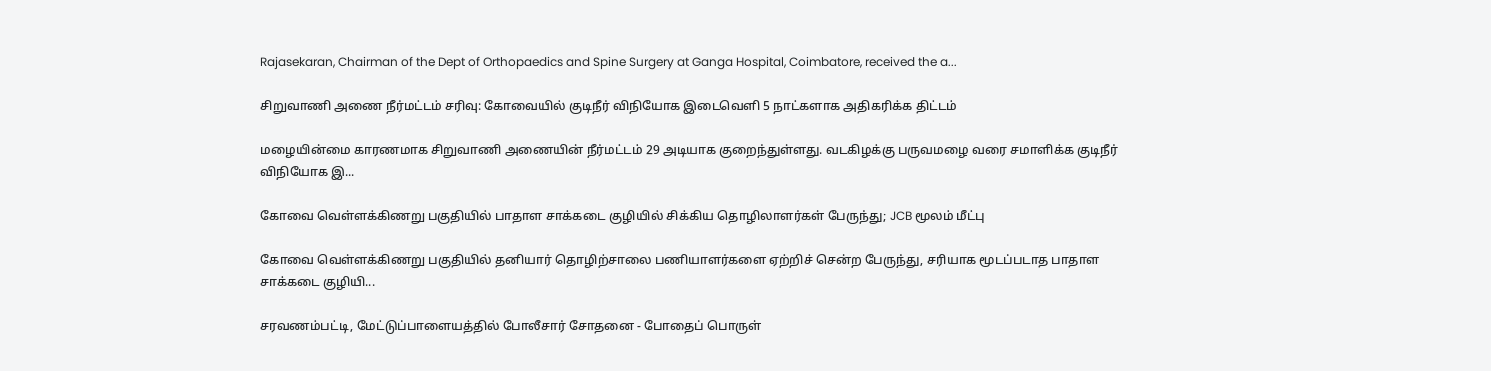Rajasekaran, Chairman of the Dept of Orthopaedics and Spine Surgery at Ganga Hospital, Coimbatore, received the a...

சிறுவாணி அணை நீர்மட்டம் சரிவு: கோவையில் குடிநீர் விநியோக இடைவெளி 5 நாட்களாக அதிகரிக்க திட்டம்

மழையின்மை காரணமாக சிறுவாணி அணையின் நீர்மட்டம் 29 அடியாக குறைந்துள்ளது. வடகிழக்கு பருவமழை வரை சமாளிக்க குடிநீர் விநியோக இ...

கோவை வெள்ளக்கிணறு பகுதியில் பாதாள சாக்கடை குழியில் சிக்கிய தொழிலாளர்கள் பேருந்து; JCB மூலம் மீட்பு

கோவை வெள்ளக்கிணறு பகுதியில் தனியார் தொழிற்சாலை பணியாளர்களை ஏற்றிச் சென்ற பேருந்து, சரியாக மூடப்படாத பாதாள சாக்கடை குழியி...

சரவணம்பட்டி, மேட்டுப்பாளையத்தில் போலீசார் சோதனை - போதைப் பொருள்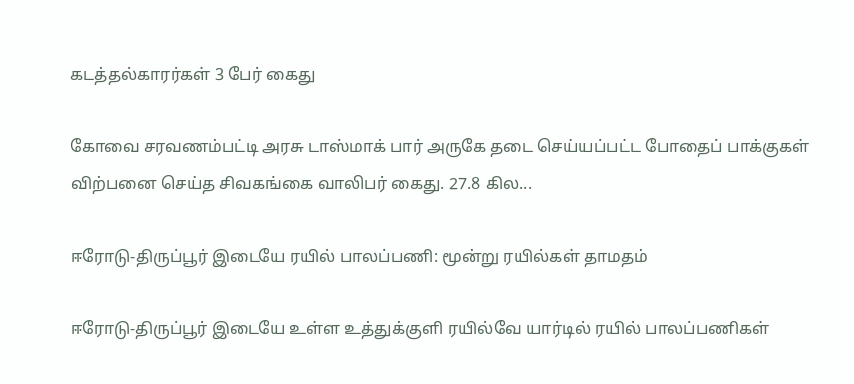கடத்தல்காரர்கள் 3 பேர் கைது

கோவை சரவணம்பட்டி அரசு டாஸ்மாக் பார் அருகே தடை செய்யப்பட்ட போதைப் பாக்குகள் விற்பனை செய்த சிவகங்கை வாலிபர் கைது. 27.8 கில...

ஈரோடு-திருப்பூர் இடையே ரயில் பாலப்பணி: மூன்று ரயில்கள் தாமதம்

ஈரோடு-திருப்பூர் இடையே உள்ள உத்துக்குளி ரயில்வே யார்டில் ரயில் பாலப்பணிகள்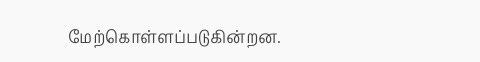மேற்கொள்ளப்படுகின்றன.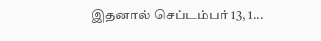இதனால் செப்டம்பர் 13, 1...